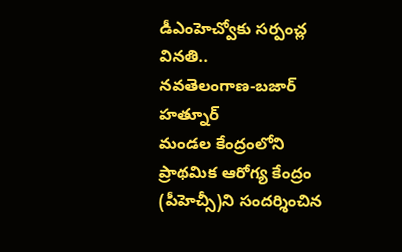డీఎంహెచ్వోకు సర్పంచ్ల వినతి..
నవతెలంగాణ-బజార్ హత్నూర్
మండల కేంద్రంలోని ప్రాథమిక ఆరోగ్య కేంద్రం (పీహెచ్సీ)ని సందర్శించిన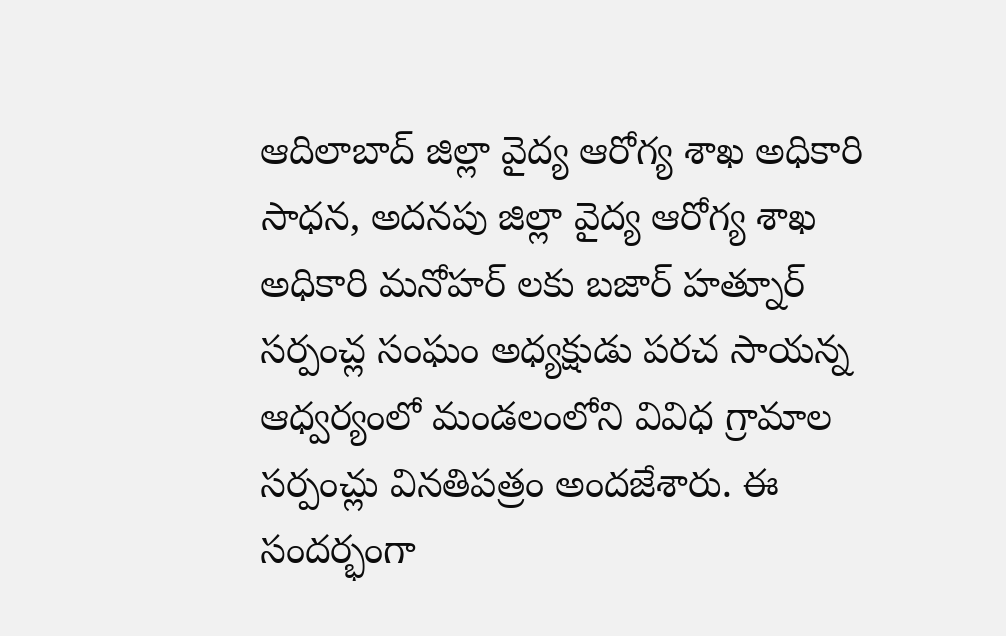ఆదిలాబాద్ జిల్లా వైద్య ఆరోగ్య శాఖ అధికారి సాధన, అదనపు జిల్లా వైద్య ఆరోగ్య శాఖ అధికారి మనోహర్ లకు బజార్ హత్నూర్ సర్పంచ్ల సంఘం అధ్యక్షుడు పరచ సాయన్న ఆధ్వర్యంలో మండలంలోని వివిధ గ్రామాల సర్పంచ్లు వినతిపత్రం అందజేశారు. ఈ సందర్భంగా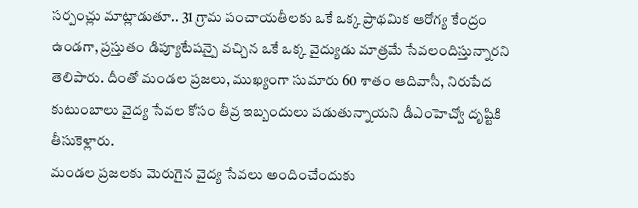సర్పంచ్లు మాట్లాడుతూ.. 31 గ్రామ పంచాయతీలకు ఒకే ఒక్క ప్రాథమిక ఆరోగ్య కేంద్రం ఉండగా, ప్రస్తుతం డిప్యూటేషన్పై వచ్చిన ఒకే ఒక్క వైద్యుడు మాత్రమే సేవలందిస్తున్నారని తెలిపారు. దీంతో మండల ప్రజలు, ముఖ్యంగా సుమారు 60 శాతం ఆదివాసీ, నిరుపేద కుటుంబాలు వైద్య సేవల కోసం తీవ్ర ఇబ్బందులు పడుతున్నాయని డీఎంహెచ్వో దృష్టికి తీసుకెళ్లారు.
మండల ప్రజలకు మెరుగైన వైద్య సేవలు అందించేందుకు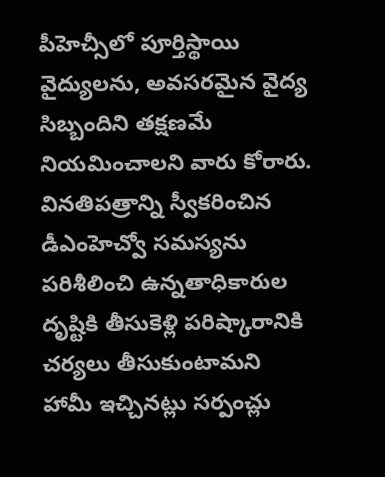పీహెచ్సీలో పూర్తిస్థాయి వైద్యులను, అవసరమైన వైద్య సిబ్బందిని తక్షణమే నియమించాలని వారు కోరారు. వినతిపత్రాన్ని స్వీకరించిన డీఎంహెచ్వో సమస్యను పరిశీలించి ఉన్నతాధికారుల దృష్టికి తీసుకెళ్లి పరిష్కారానికి చర్యలు తీసుకుంటామని హామీ ఇచ్చినట్లు సర్పంచ్లు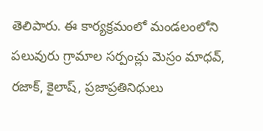తెలిపారు. ఈ కార్యక్రమంలో మండలంలోని పలువురు గ్రామాల సర్పంచ్లు మెస్రం మాధవ్, రజాక్, కైలాష్, ప్రజాప్రతినిధులు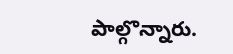పాల్గొన్నారు.